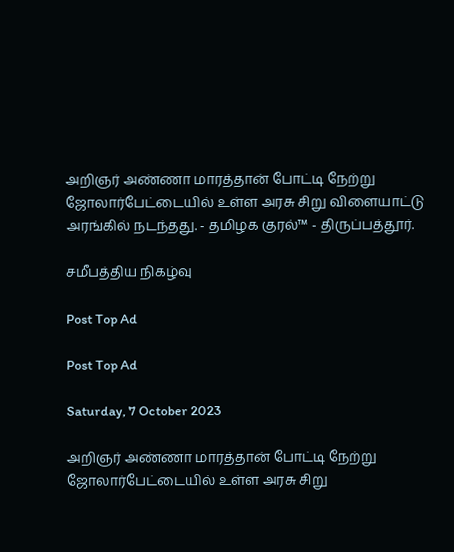அறிஞர் அண்ணா மாரத்தான் போட்டி நேற்று ஜோலார்பேட்டையில் உள்ள அரசு சிறு விளையாட்டு அரங்கில் நடந்தது. - தமிழக குரல்™ - திருப்பத்தூர்.

சமீபத்திய நிகழ்வு

Post Top Ad

Post Top Ad

Saturday, 7 October 2023

அறிஞர் அண்ணா மாரத்தான் போட்டி நேற்று ஜோலார்பேட்டையில் உள்ள அரசு சிறு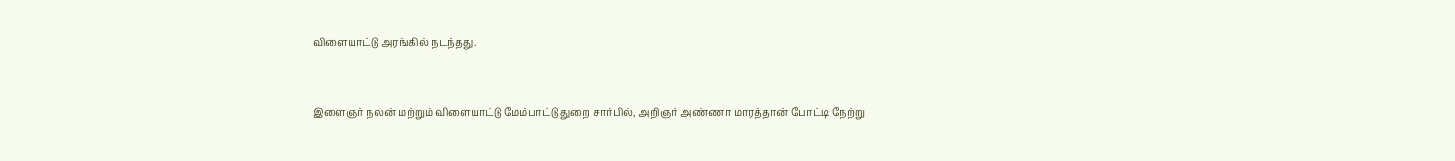விளையாட்டு அரங்கில் நடந்தது.


இளைஞர் நலன் மற்றும் விளையாட்டு மேம்பாட்டு துறை சார்பில், அறிஞர் அண்ணா மாரத்தான் போட்டி நேற்று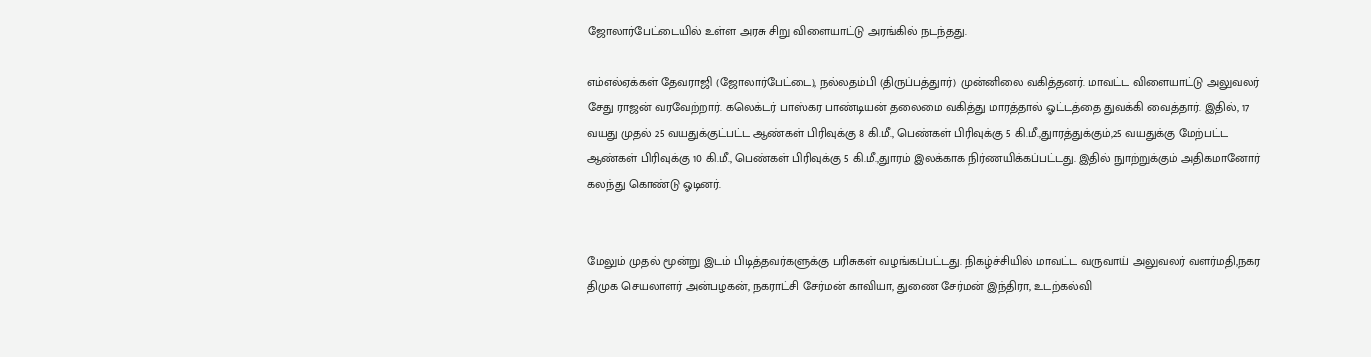ஜோலார்பேட்டையில் உள்ள அரசு சிறு விளையாட்டு அரங்கில் நடந்தது.

எம்எல்ஏக்கள் தேவராஜி (ஜோலார்பேட்டை), நல்லதம்பி (திருப்பத்துார்) முன்னிலை வகித்தனர். மாவட்ட விளையாட்டு அலுவலர் சேது ராஜன் வரவேற்றார். கலெக்டர் பாஸ்கர பாண்டியன் தலைமை வகித்து மாரத்தால் ஓட்டத்தை துவக்கி வைத்தார். இதில், 17 வயது முதல் 25 வயதுக்குட்பட்ட ஆண்கள் பிரிவுக்கு 8 கி.மீ., பெண்கள் பிரிவுக்கு 5 கி.மீ.,துாரத்துக்கும்,25 வயதுக்கு மேற்பட்ட ஆண்கள் பிரிவுக்கு 10 கி.மீ., பெண்கள் பிரிவுக்கு 5 கி.மீ.,துாரம் இலக்காக நிர்ணயிக்கப்பட்டது. இதில் நுாற்றுக்கும் அதிகமானோர் கலந்து கொண்டு ஓடினர்.


மேலும் முதல் மூன்று இடம் பிடித்தவர்களுக்கு பரிசுகள் வழங்கப்பட்டது. நிகழ்ச்சியில் மாவட்ட வருவாய் அலுவலர் வளர்மதி,நகர திமுக செயலாளர் அன்பழகன், நகராட்சி சேர்மன் காவியா, துணை சேர்மன் இந்திரா, உடற்கல்வி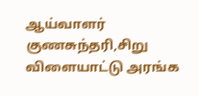ஆய்வாளர் குணசுந்தரி,சிறு விளையாட்டு அரங்க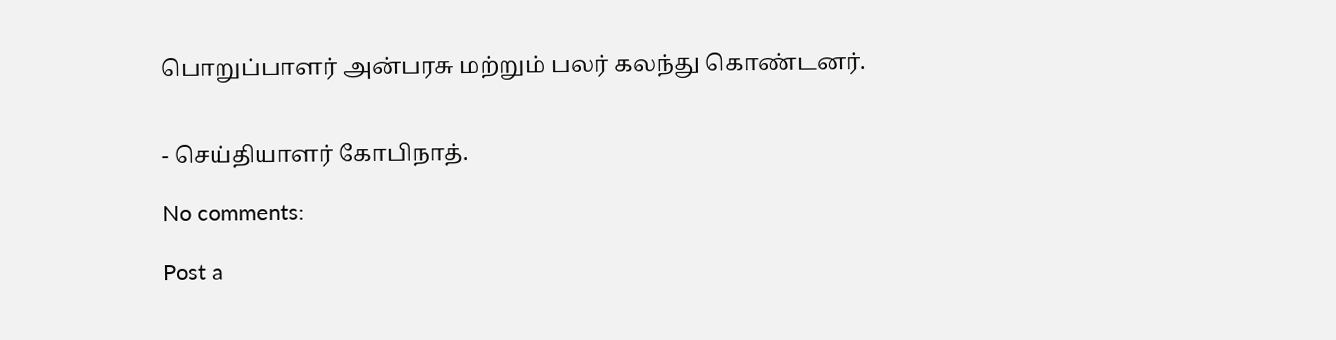பொறுப்பாளர் அன்பரசு மற்றும் பலர் கலந்து கொண்டனர்.


- செய்தியாளர் கோபிநாத்.

No comments:

Post a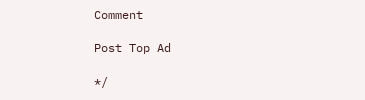Comment

Post Top Ad

*/